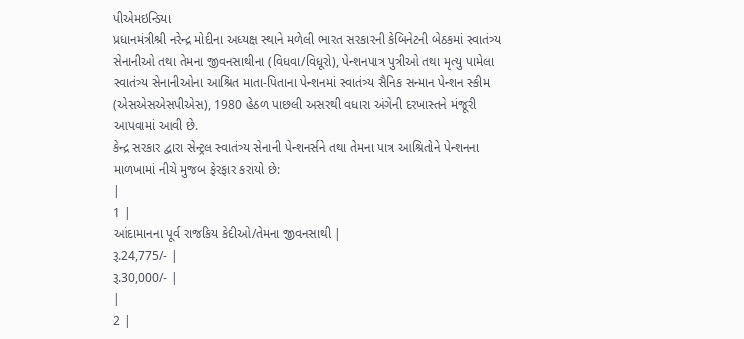પીએમઇન્ડિયા
પ્રધાનમંત્રીશ્રી નરેન્દ્ર મોદીના અધ્યક્ષ સ્થાને મળેલી ભારત સરકારની કેબિનેટની બેઠકમાં સ્વાતંત્ર્ય સેનાનીઓ તથા તેમના જીવનસાથીના (વિધવા/વિધૂરો), પેન્શનપાત્ર પુત્રીઓ તથા મૃત્યુ પામેલા સ્વાતંત્ર્ય સેનાનીઓના આશ્રિત માતા-પિતાના પેન્શનમાં સ્વાતંત્ર્ય સૈનિક સન્માન પેન્શન સ્કીમ (એસએસએસપીએસ), 1980 હેઠળ પાછલી અસરથી વધારા અંગેની દરખાસ્તને મંજૂરી આપવામાં આવી છે.
કેન્દ્ર સરકાર દ્વારા સેન્ટ્રલ સ્વાતંત્ર્ય સેનાની પેન્શનર્સને તથા તેમના પાત્ર આશ્રિતોને પેન્શનના માળખામાં નીચે મુજબ ફેરફાર કરાયો છે:
|
1 |
આંદામાનના પૂર્વ રાજકિય કેદીઓ/તેમના જીવનસાથી |
રૂ.24,775/- |
રૂ.30,000/- |
|
2 |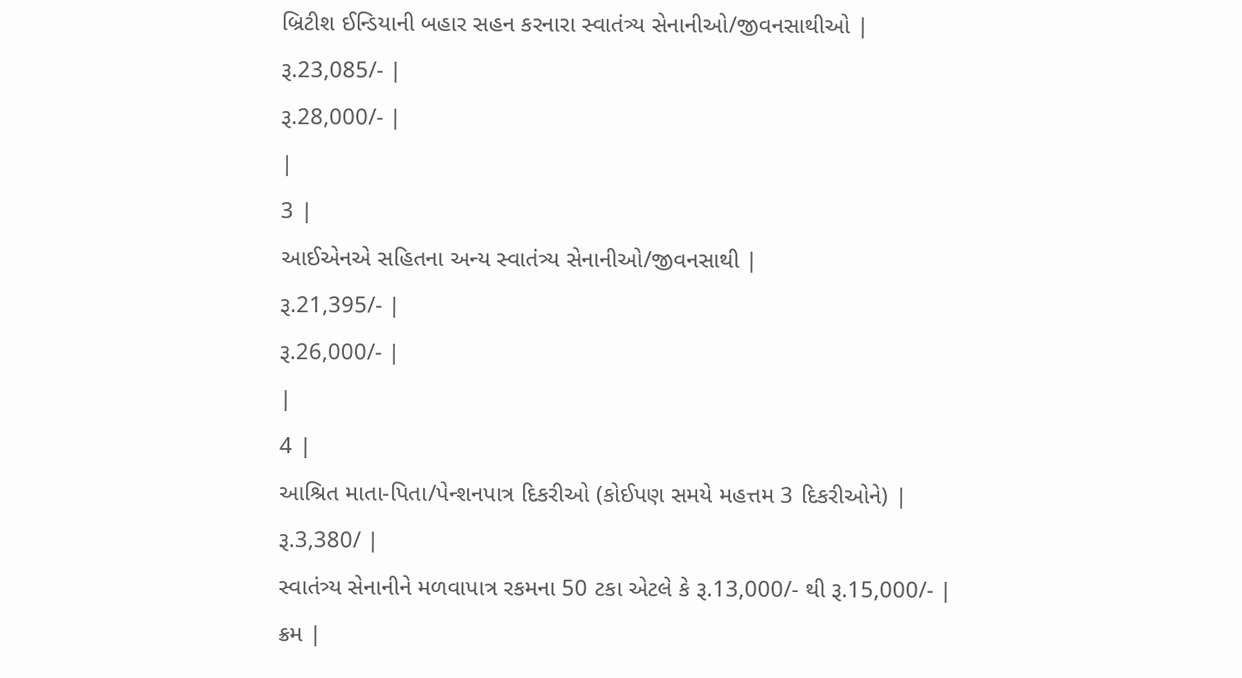બ્રિટીશ ઈન્ડિયાની બહાર સહન કરનારા સ્વાતંત્ર્ય સેનાનીઓ/જીવનસાથીઓ |
રૂ.23,085/- |
રૂ.28,000/- |
|
3 |
આઈએનએ સહિતના અન્ય સ્વાતંત્ર્ય સેનાનીઓ/જીવનસાથી |
રૂ.21,395/- |
રૂ.26,000/- |
|
4 |
આશ્રિત માતા-પિતા/પેન્શનપાત્ર દિકરીઓ (કોઈપણ સમયે મહત્તમ 3 દિકરીઓને) |
રૂ.3,380/ |
સ્વાતંત્ર્ય સેનાનીને મળવાપાત્ર રકમના 50 ટકા એટલે કે રૂ.13,000/- થી રૂ.15,000/- |
ક્રમ |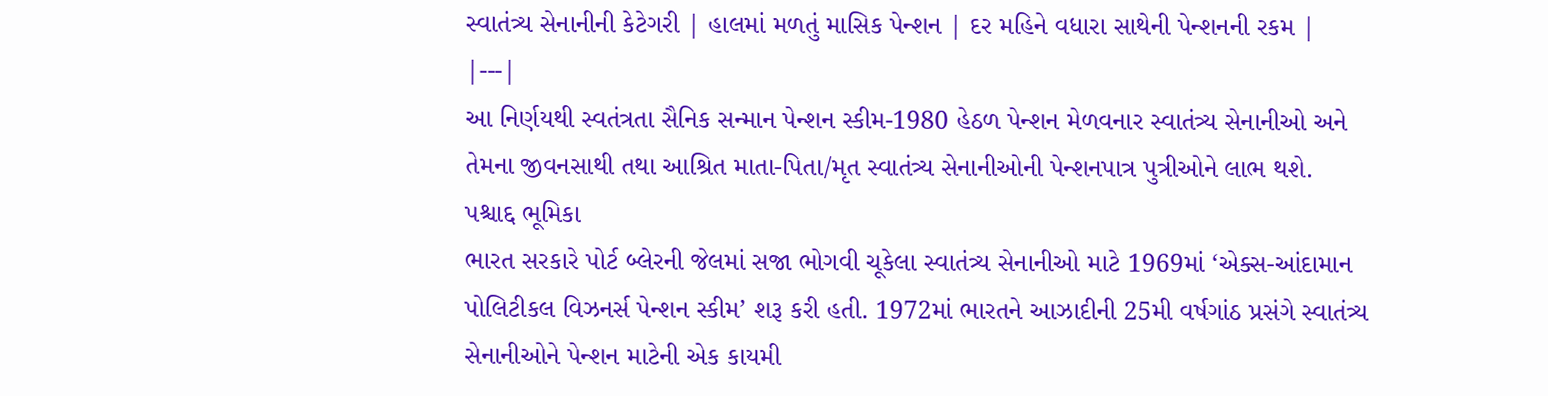સ્વાતંત્ર્ય સેનાનીની કેટેગરી | હાલમાં મળતું માસિક પેન્શન | દર મહિને વધારા સાથેની પેન્શનની રકમ |
|---|
આ નિર્ણયથી સ્વતંત્રતા સૈનિક સન્માન પેન્શન સ્કીમ-1980 હેઠળ પેન્શન મેળવનાર સ્વાતંત્ર્ય સેનાનીઓ અને તેમના જીવનસાથી તથા આશ્રિત માતા-પિતા/મૃત સ્વાતંત્ર્ય સેનાનીઓની પેન્શનપાત્ર પુત્રીઓને લાભ થશે.
પશ્ચાદ્દ ભૂમિકા
ભારત સરકારે પોર્ટ બ્લેરની જેલમાં સજા ભોગવી ચૂકેલા સ્વાતંત્ર્ય સેનાનીઓ માટે 1969માં ‘એક્સ-આંદામાન પોલિટીકલ વિઝનર્સ પેન્શન સ્કીમ’ શરૂ કરી હતી. 1972માં ભારતને આઝાદીની 25મી વર્ષગાંઠ પ્રસંગે સ્વાતંત્ર્ય સેનાનીઓને પેન્શન માટેની એક કાયમી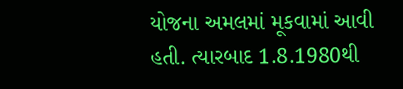યોજના અમલમાં મૂકવામાં આવી હતી. ત્યારબાદ 1.8.1980થી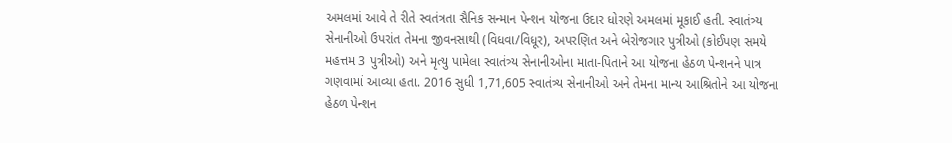અમલમાં આવે તે રીતે સ્વતંત્રતા સૈનિક સન્માન પેન્શન યોજના ઉદાર ધોરણે અમલમાં મૂકાઈ હતી. સ્વાતંત્ર્ય સેનાનીઓ ઉપરાંત તેમના જીવનસાથી (વિધવા/વિધૂર), અપરણિત અને બેરોજગાર પુત્રીઓ (કોઈપણ સમયે મહત્તમ 3 પુત્રીઓ) અને મૃત્યુ પામેલા સ્વાતંત્ર્ય સેનાનીઓના માતા-પિતાને આ યોજના હેઠળ પેન્શનને પાત્ર ગણવામાં આવ્યા હતા. 2016 સુધી 1,71,605 સ્વાતંત્ર્ય સેનાનીઓ અને તેમના માન્ય આશ્રિતોને આ યોજના હેઠળ પેન્શન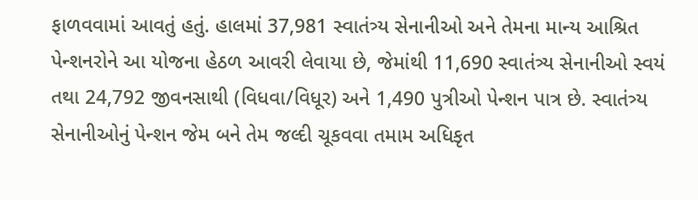ફાળવવામાં આવતું હતું. હાલમાં 37,981 સ્વાતંત્ર્ય સેનાનીઓ અને તેમના માન્ય આશ્રિત પેન્શનરોને આ યોજના હેઠળ આવરી લેવાયા છે, જેમાંથી 11,690 સ્વાતંત્ર્ય સેનાનીઓ સ્વયં તથા 24,792 જીવનસાથી (વિધવા/વિધૂર) અને 1,490 પુત્રીઓ પેન્શન પાત્ર છે. સ્વાતંત્ર્ય સેનાનીઓનું પેન્શન જેમ બને તેમ જલ્દી ચૂકવવા તમામ અધિકૃત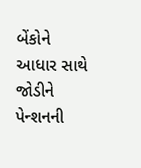બેંકોને આધાર સાથે જોડીને પેન્શનની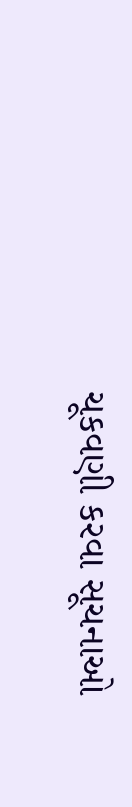ચૂકવણી કરવા સૂચનાઓ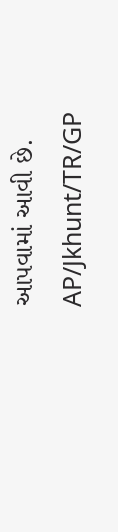આપવામાં આવી છે.
AP/Jkhunt/TR/GP